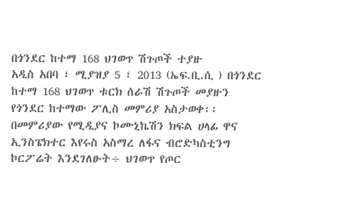በጎንደር ከተማ 168 ህገወጥ ሽጉጦች ተያዙ
አዲስ አበባ ፣ ሚያዝያ 5 ፣ 2013 (ኤፍ.ቢ.ሲ ) በጎንደር ከተማ 168 ህገወጥ ቱርክ ሰራሽ ሽጉጦች መያዙን የጎንደር ከተማው ፖሊስ መምሪያ አስታወቀ፡፡
በመምሪያው የሚዲያና ኮሙኒኬሽን ክፍል ሀላፊ ዋና ኢንስፔክተር እየሩስ አስማረ ለፋና ብሮድካስቲንግ ኮርፖሬት እንደገለፁት÷ ህገወጥ የጦር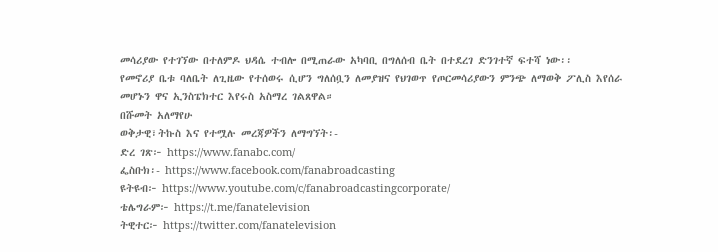መሳሪያው የተገኘው በተለምዶ ህዳሴ ተብሎ በሚጠራው አካባቢ በግለሰብ ቤት በተደረገ ድንገተኛ ፍተሻ ነው፡፡
የመኖሪያ ቤቱ ባለቤት ለጊዜው የተሰወሩ ሲሆን ግለሰቧን ለመያዝና የህገወጥ የጦርመሳሪያውን ምንጭ ለማወቅ ፖሊስ እየሰራ መሆኑን ዋና ኢንስፔክተር እየሩስ አስማረ ገልጸዋል።
በሹመት አለማየሁ
ወቅታዊ፣ትኩስ እና የተሟሉ መረጃዎችን ለማግኘት፡-
ድረ ገጽ፦ https://www.fanabc.com/
ፌስቡክ፡- https://www.facebook.com/fanabroadcasting
ዩትዩብ፦ https://www.youtube.com/c/fanabroadcastingcorporate/
ቴሌግራም፦ https://t.me/fanatelevision
ትዊተር፦ https://twitter.com/fanatelevision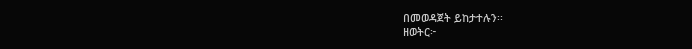በመወዳጀት ይከታተሉን፡፡
ዘወትር፦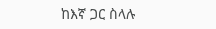ከእኛ ጋር ስላሉ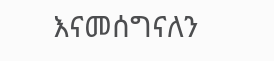እናመሰግናለን